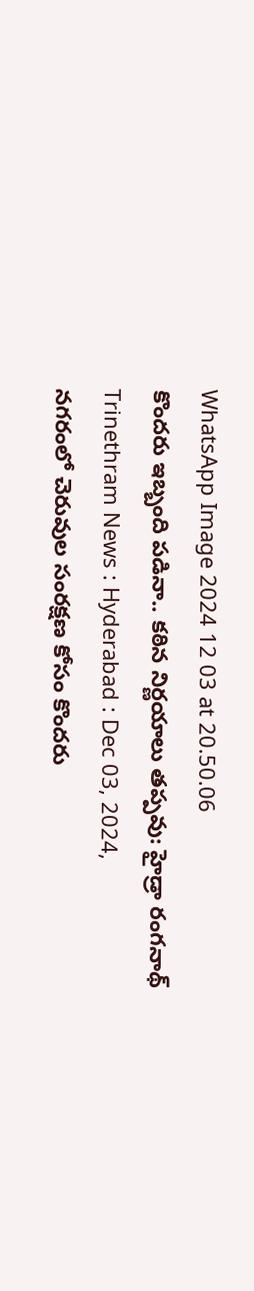WhatsApp Image 2024 12 03 at 20.50.06
కొందరు ఇబ్బంది పడినా.. కఠిన నిర్ణయాలు తప్పవు: హైడ్రా రంగనాథ్
Trinethram News : Hyderabad : Dec 03, 2024,
నగరంలో చెరువుల సంరక్షణ కోసం కొందరు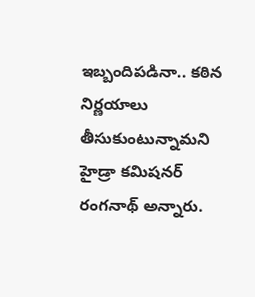ఇబ్బందిపడినా.. కఠిన నిర్ణయాలు తీసుకుంటున్నామని హైడ్రా కమిషనర్ రంగనాథ్ అన్నారు.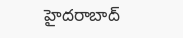హైదరాబాద్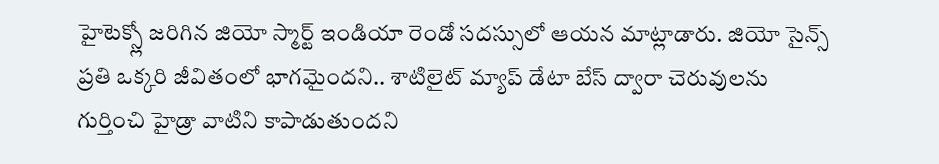హైటెక్స్లో జరిగిన జియో స్మార్ట్ ఇండియా రెండో సదస్సులో ఆయన మాట్లాడారు. జియో సైన్స్ ప్రతి ఒక్కరి జీవితంలో భాగమైందని.. శాటిలైట్ మ్యాప్ డేటా బేస్ ద్వారా చెరువులను గుర్తించి హైడ్రా వాటిని కాపాడుతుందని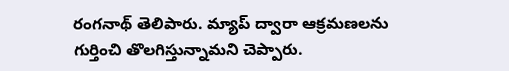రంగనాథ్ తెలిపారు. మ్యాప్ ద్వారా ఆక్రమణలను గుర్తించి తొలగిస్తున్నామని చెప్పారు.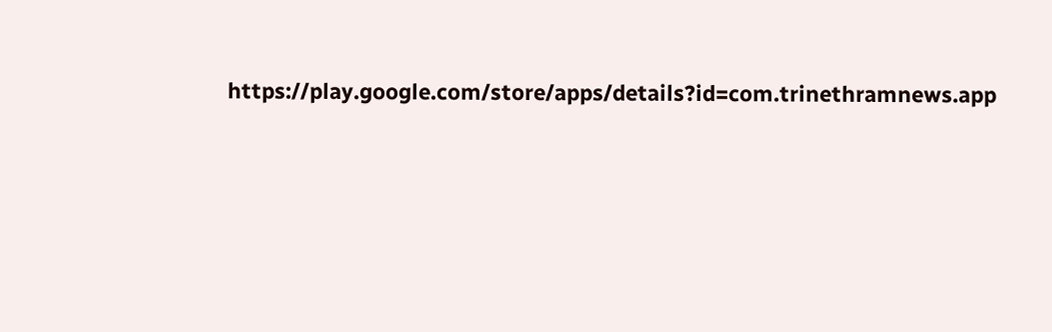https://play.google.com/store/apps/details?id=com.trinethramnews.app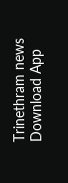Trinethram news
Download App